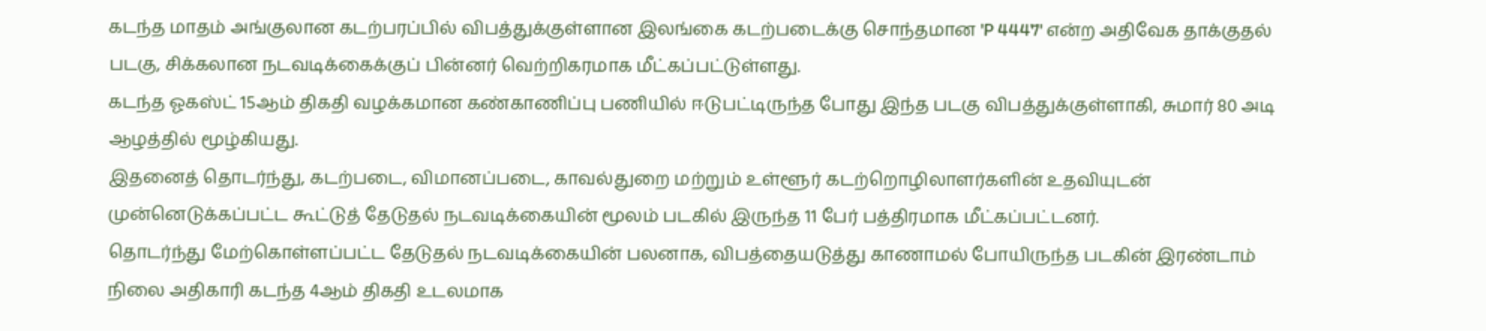கடந்த மாதம் அங்குலான கடற்பரப்பில் விபத்துக்குள்ளான இலங்கை கடற்படைக்கு சொந்தமான 'P 4447' என்ற அதிவேக தாக்குதல் படகு, சிக்கலான நடவடிக்கைக்குப் பின்னர் வெற்றிகரமாக மீட்கப்பட்டுள்ளது.
கடந்த ஓகஸ்ட் 15ஆம் திகதி வழக்கமான கண்காணிப்பு பணியில் ஈடுபட்டிருந்த போது இந்த படகு விபத்துக்குள்ளாகி, சுமார் 80 அடி ஆழத்தில் மூழ்கியது.
இதனைத் தொடர்ந்து, கடற்படை, விமானப்படை, காவல்துறை மற்றும் உள்ளூர் கடற்றொழிலாளர்களின் உதவியுடன் முன்னெடுக்கப்பட்ட கூட்டுத் தேடுதல் நடவடிக்கையின் மூலம் படகில் இருந்த 11 பேர் பத்திரமாக மீட்கப்பட்டனர்.
தொடர்ந்து மேற்கொள்ளப்பட்ட தேடுதல் நடவடிக்கையின் பலனாக, விபத்தையடுத்து காணாமல் போயிருந்த படகின் இரண்டாம் நிலை அதிகாரி கடந்த 4ஆம் திகதி உடலமாக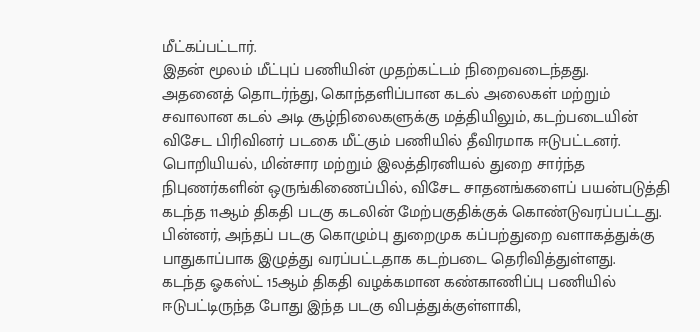மீட்கப்பட்டார்.
இதன் மூலம் மீட்புப் பணியின் முதற்கட்டம் நிறைவடைந்தது.
அதனைத் தொடர்ந்து, கொந்தளிப்பான கடல் அலைகள் மற்றும் சவாலான கடல் அடி சூழ்நிலைகளுக்கு மத்தியிலும், கடற்படையின் விசேட பிரிவினர் படகை மீட்கும் பணியில் தீவிரமாக ஈடுபட்டனர்.
பொறியியல், மின்சார மற்றும் இலத்திரனியல் துறை சார்ந்த நிபுணர்களின் ஒருங்கிணைப்பில், விசேட சாதனங்களைப் பயன்படுத்தி கடந்த 11ஆம் திகதி படகு கடலின் மேற்பகுதிக்குக் கொண்டுவரப்பட்டது.
பின்னர், அந்தப் படகு கொழும்பு துறைமுக கப்பற்துறை வளாகத்துக்கு பாதுகாப்பாக இழுத்து வரப்பட்டதாக கடற்படை தெரிவித்துள்ளது.
கடந்த ஓகஸ்ட் 15ஆம் திகதி வழக்கமான கண்காணிப்பு பணியில் ஈடுபட்டிருந்த போது இந்த படகு விபத்துக்குள்ளாகி,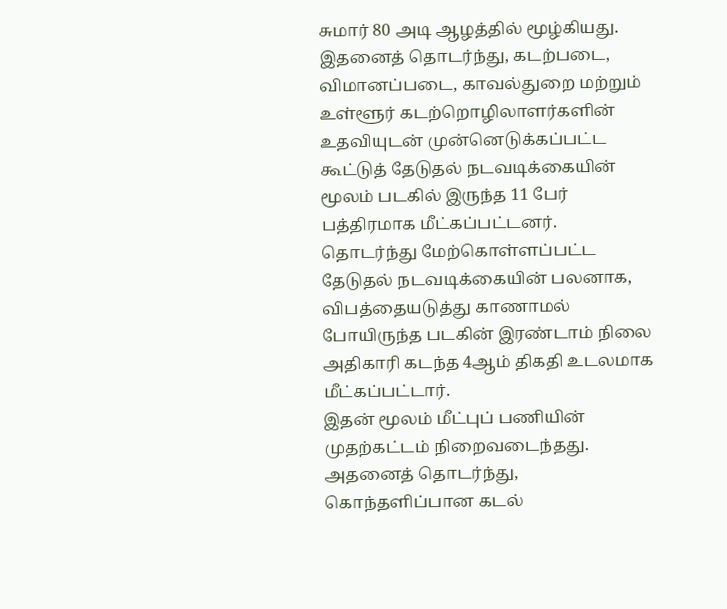சுமார் 80 அடி ஆழத்தில் மூழ்கியது.
இதனைத் தொடர்ந்து, கடற்படை, விமானப்படை, காவல்துறை மற்றும் உள்ளூர் கடற்றொழிலாளர்களின் உதவியுடன் முன்னெடுக்கப்பட்ட கூட்டுத் தேடுதல் நடவடிக்கையின் மூலம் படகில் இருந்த 11 பேர் பத்திரமாக மீட்கப்பட்டனர்.
தொடர்ந்து மேற்கொள்ளப்பட்ட தேடுதல் நடவடிக்கையின் பலனாக, விபத்தையடுத்து காணாமல் போயிருந்த படகின் இரண்டாம் நிலை அதிகாரி கடந்த 4ஆம் திகதி உடலமாக மீட்கப்பட்டார்.
இதன் மூலம் மீட்புப் பணியின் முதற்கட்டம் நிறைவடைந்தது.
அதனைத் தொடர்ந்து, கொந்தளிப்பான கடல்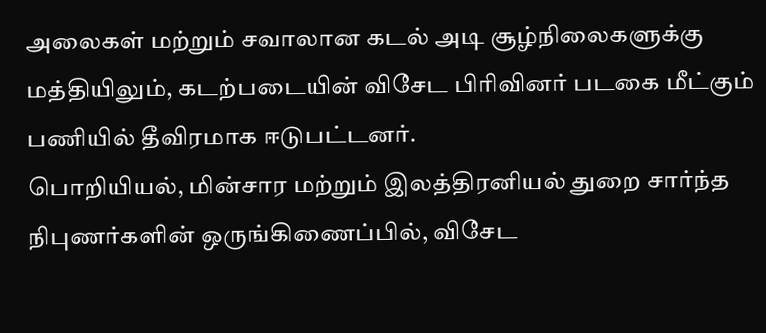அலைகள் மற்றும் சவாலான கடல் அடி சூழ்நிலைகளுக்கு மத்தியிலும், கடற்படையின் விசேட பிரிவினர் படகை மீட்கும் பணியில் தீவிரமாக ஈடுபட்டனர்.
பொறியியல், மின்சார மற்றும் இலத்திரனியல் துறை சார்ந்த நிபுணர்களின் ஒருங்கிணைப்பில், விசேட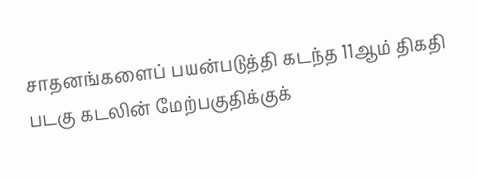சாதனங்களைப் பயன்படுத்தி கடந்த 11ஆம் திகதி படகு கடலின் மேற்பகுதிக்குக்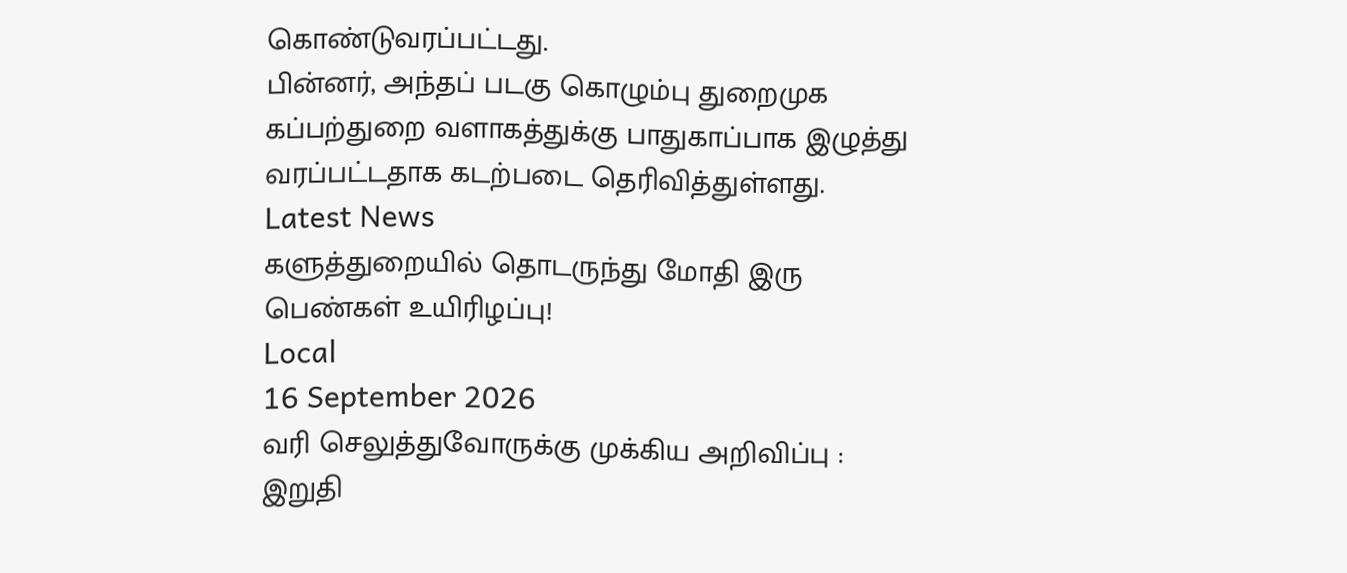கொண்டுவரப்பட்டது.
பின்னர், அந்தப் படகு கொழும்பு துறைமுக கப்பற்துறை வளாகத்துக்கு பாதுகாப்பாக இழுத்து வரப்பட்டதாக கடற்படை தெரிவித்துள்ளது.
Latest News
களுத்துறையில் தொடருந்து மோதி இரு பெண்கள் உயிரிழப்பு!
Local
16 September 2026
வரி செலுத்துவோருக்கு முக்கிய அறிவிப்பு : இறுதி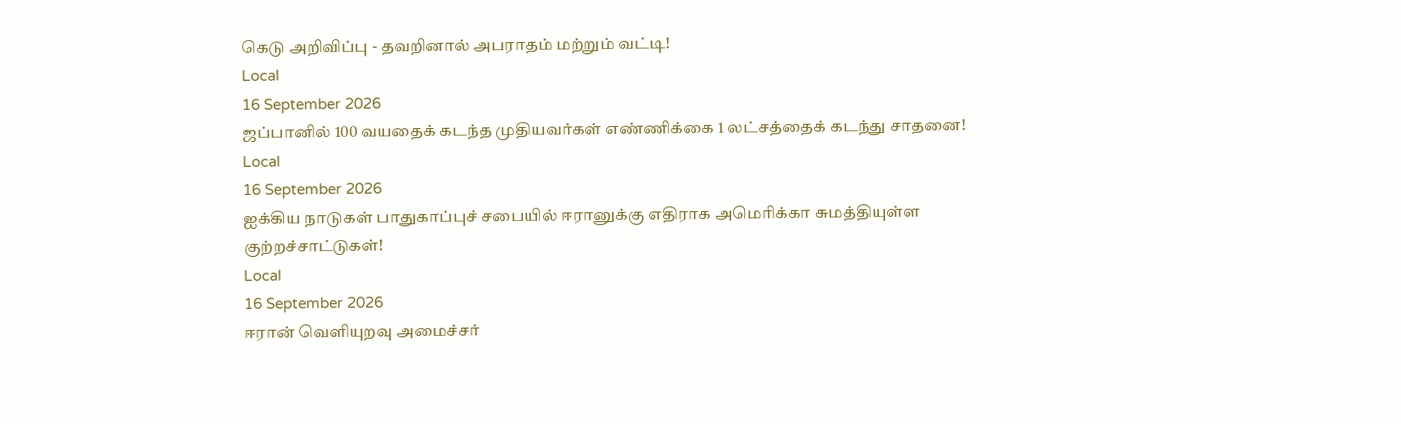கெடு அறிவிப்பு - தவறினால் அபராதம் மற்றும் வட்டி!
Local
16 September 2026
ஜப்பானில் 100 வயதைக் கடந்த முதியவர்கள் எண்ணிக்கை 1 லட்சத்தைக் கடந்து சாதனை!
Local
16 September 2026
ஐக்கிய நாடுகள் பாதுகாப்புச் சபையில் ஈரானுக்கு எதிராக அமெரிக்கா சுமத்தியுள்ள குற்றச்சாட்டுகள்!
Local
16 September 2026
ஈரான் வெளியுறவு அமைச்சர்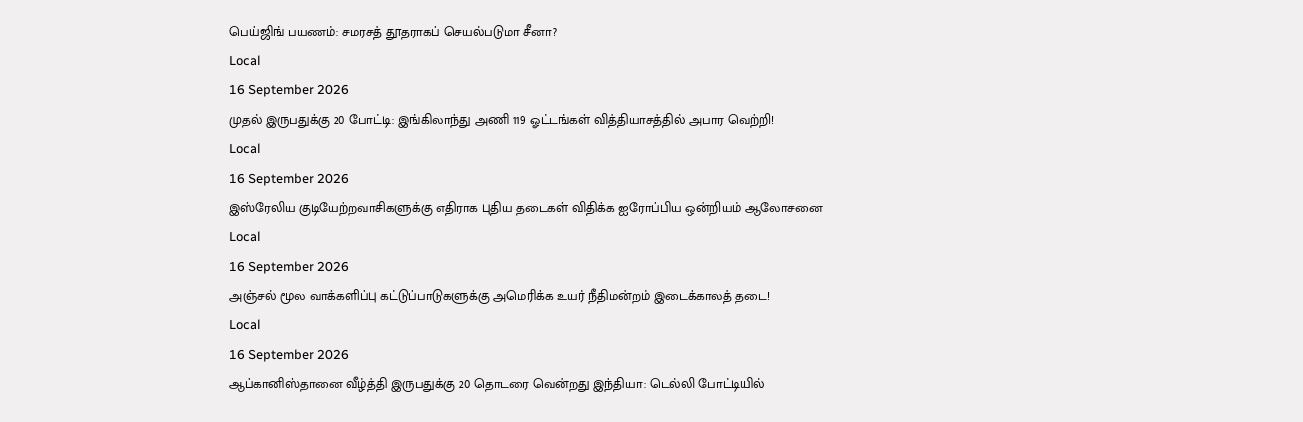பெய்ஜிங் பயணம்: சமரசத் தூதராகப் செயல்படுமா சீனா?
Local
16 September 2026
முதல் இருபதுக்கு 20 போட்டி: இங்கிலாந்து அணி 119 ஓட்டங்கள் வித்தியாசத்தில் அபார வெற்றி!
Local
16 September 2026
இஸ்ரேலிய குடியேற்றவாசிகளுக்கு எதிராக புதிய தடைகள் விதிக்க ஐரோப்பிய ஒன்றியம் ஆலோசனை
Local
16 September 2026
அஞ்சல் மூல வாக்களிப்பு கட்டுப்பாடுகளுக்கு அமெரிக்க உயர் நீதிமன்றம் இடைக்காலத் தடை!
Local
16 September 2026
ஆப்கானிஸ்தானை வீழ்த்தி இருபதுக்கு 20 தொடரை வென்றது இந்தியா: டெல்லி போட்டியில்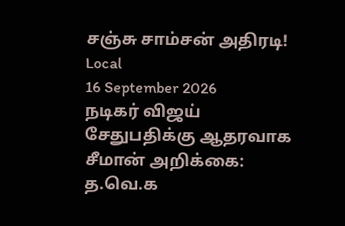சஞ்சு சாம்சன் அதிரடி!
Local
16 September 2026
நடிகர் விஜய் சேதுபதிக்கு ஆதரவாக சீமான் அறிக்கை: த.வெ.க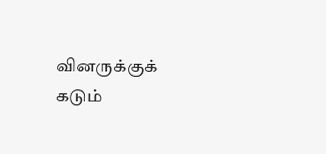வினருக்குக் கடும்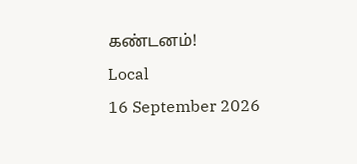கண்டனம்!
Local
16 September 2026